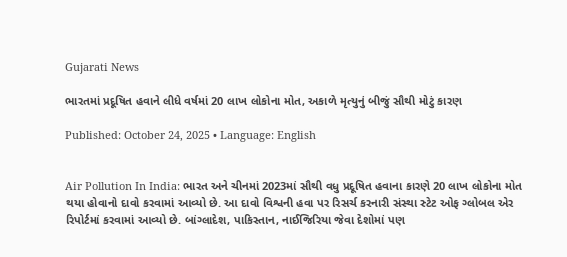Gujarati News

ભારતમાં પ્રદૂષિત હવાને લીધે વર્ષમાં 20 લાખ લોકોના મોત, અકાળે મૃત્યુનું બીજું સૌથી મોટું કારણ

Published: October 24, 2025 • Language: English


Air Pollution In India: ભારત અને ચીનમાં 2023માં સૌથી વધુ પ્રદૂષિત હવાના કારણે 20 લાખ લોકોના મોત થયા હોવાનો દાવો કરવામાં આવ્યો છે. આ દાવો વિશ્વની હવા પર રિસર્ચ કરનારી સંસ્થા સ્ટેટ ઓફ ગ્લોબલ એર રિપોર્ટમાં કરવામાં આવ્યો છે. બાંગ્લાદેશ, પાકિસ્તાન, નાઈજિરિયા જેવા દેશોમાં પણ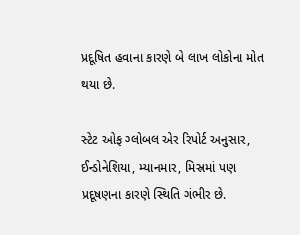પ્રદૂષિત હવાના કારણે બે લાખ લોકોના મોત થયા છે.

સ્ટેટ ઓફ ગ્લોબલ એર રિપોર્ટ અનુસાર, ઈન્ડોનેશિયા, મ્યાનમાર, મિસ્રમાં પણ પ્રદૂષણના કારણે સ્થિતિ ગંભીર છે.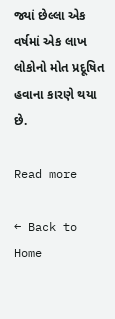જ્યાં છેલ્લા એક વર્ષમાં એક લાખ લોકોનો મોત પ્રદૂષિત હવાના કારણે થયા છે.

Read more

← Back to Home